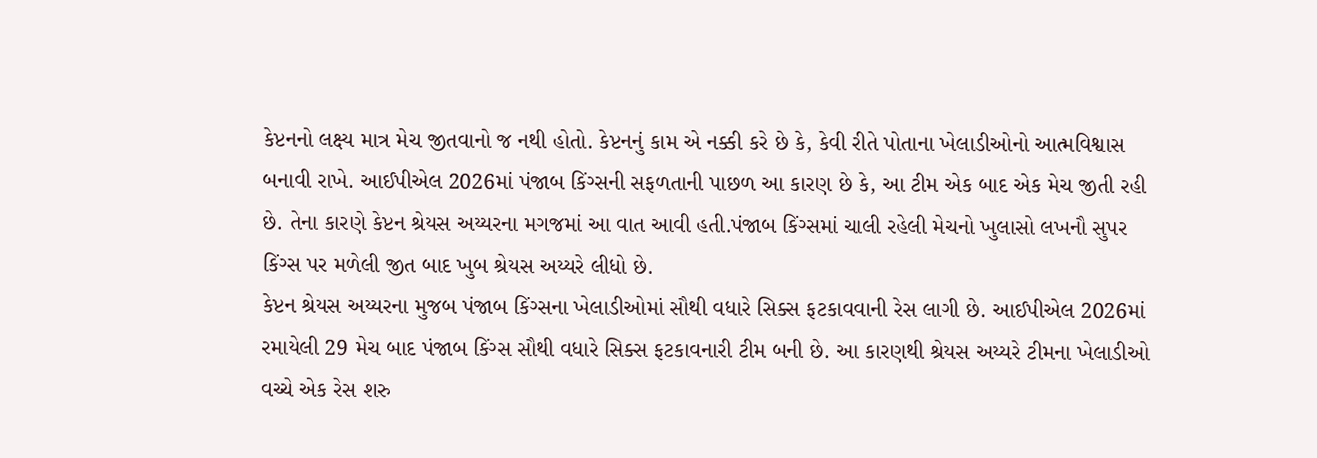કેપ્ટનનો લક્ષ્ય માત્ર મેચ જીતવાનો જ નથી હોતો. કેપ્ટનનું કામ એ નક્કી કરે છે કે, કેવી રીતે પોતાના ખેલાડીઓનો આત્મવિશ્વાસ બનાવી રાખે. આઈપીએલ 2026માં પંજાબ કિંગ્સની સફળતાની પાછળ આ કારણ છે કે, આ ટીમ એક બાદ એક મેચ જીતી રહી છે. તેના કારણે કેપ્ટન શ્રેયસ અય્યરના મગજમાં આ વાત આવી હતી.પંજાબ કિંગ્સમાં ચાલી રહેલી મેચનો ખુલાસો લખનૌ સુપર કિંગ્સ પર મળેલી જીત બાદ ખુબ શ્રેયસ અય્યરે લીધો છે.
કેપ્ટન શ્રેયસ અય્યરના મુજબ પંજાબ કિંગ્સના ખેલાડીઓમાં સૌથી વધારે સિક્સ ફટકાવવાની રેસ લાગી છે. આઈપીએલ 2026માં રમાયેલી 29 મેચ બાદ પંજાબ કિંગ્સ સૌથી વધારે સિક્સ ફટકાવનારી ટીમ બની છે. આ કારણથી શ્રેયસ અય્યરે ટીમના ખેલાડીઓ વચ્ચે એક રેસ શરુ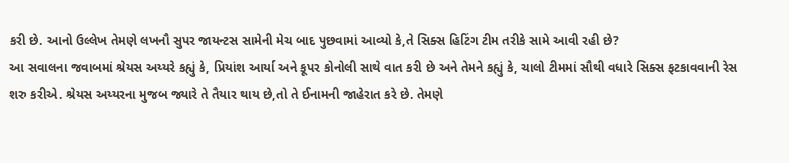કરી છે. આનો ઉલ્લેખ તેમણે લખનૌ સુપર જાયન્ટસ સામેની મેચ બાદ પુછવામાં આવ્યો કે,તે સિક્સ હિટિંગ ટીમ તરીકે સામે આવી રહી છે?
આ સવાલના જવાબમાં શ્રેયસ અય્યરે કહ્યું કે, પ્રિયાંશ આર્યા અને કૂપર કોનોલી સાથે વાત કરી છે અને તેમને કહ્યું કે, ચાલો ટીમમાં સૌથી વધારે સિક્સ ફટકાવવાની રેસ શરુ કરીએ. શ્રેયસ અય્યરના મુજબ જ્યારે તે તૈયાર થાય છે,તો તે ઈનામની જાહેરાત કરે છે. તેમણે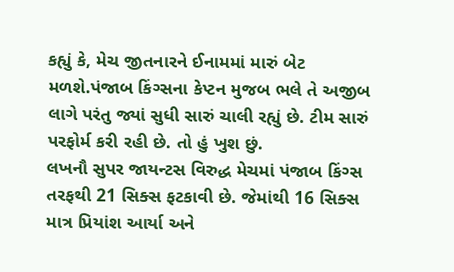કહ્યું કે, મેચ જીતનારને ઈનામમાં મારું બેટ મળશે.પંજાબ કિંગ્સના કેપ્ટન મુજબ ભલે તે અજીબ લાગે પરંતુ જ્યાં સુધી સારું ચાલી રહ્યું છે. ટીમ સારું પરફોર્મ કરી રહી છે. તો હું ખુશ છું.
લખનૌ સુપર જાયન્ટસ વિરુદ્ધ મેચમાં પંજાબ કિંગ્સ તરફથી 21 સિક્સ ફટકાવી છે. જેમાંથી 16 સિક્સ માત્ર પ્રિયાંશ આર્યા અને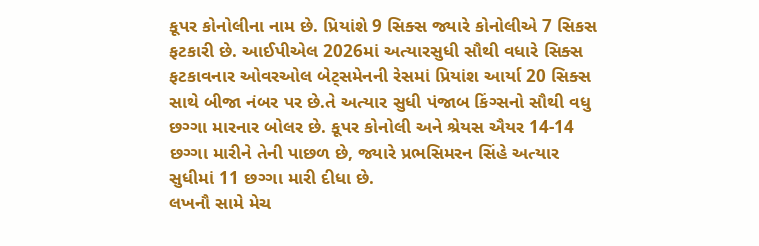કૂપર કોનોલીના નામ છે. પ્રિયાંશે 9 સિક્સ જ્યારે કોનોલીએ 7 સિકસ ફટકારી છે. આઈપીએલ 2026માં અત્યારસુધી સૌથી વધારે સિક્સ ફટકાવનાર ઓવરઓલ બેટ્સમેનની રેસમાં પ્રિયાંશ આર્યા 20 સિક્સ સાથે બીજા નંબર પર છે.તે અત્યાર સુધી પંજાબ કિંગ્સનો સૌથી વધુ છગ્ગા મારનાર બોલર છે. કૂપર કોનોલી અને શ્રેયસ ઐયર 14-14 છગ્ગા મારીને તેની પાછળ છે, જ્યારે પ્રભસિમરન સિંહે અત્યાર સુધીમાં 11 છગ્ગા મારી દીધા છે.
લખનૌ સામે મેચ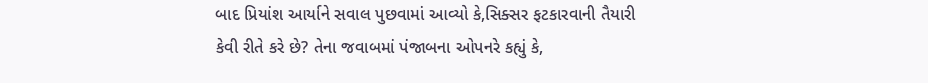બાદ પ્રિયાંશ આર્યાને સવાલ પુછવામાં આવ્યો કે,સિક્સર ફટકારવાની તૈયારી કેવી રીતે કરે છે? તેના જવાબમાં પંજાબના ઓપનરે કહ્યું કે,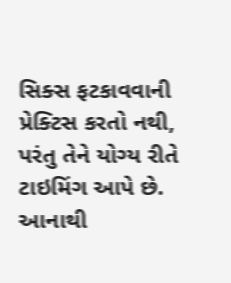સિક્સ ફટકાવવાની પ્રેક્ટિસ કરતો નથી, પરંતુ તેને યોગ્ય રીતે ટાઇમિંગ આપે છે. આનાથી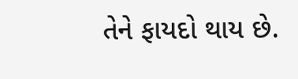તેને ફાયદો થાય છે.